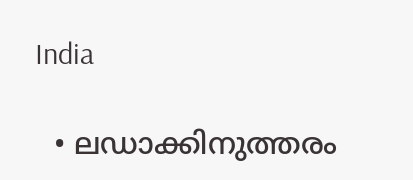India

  • ലഡാക്കിനുത്തരം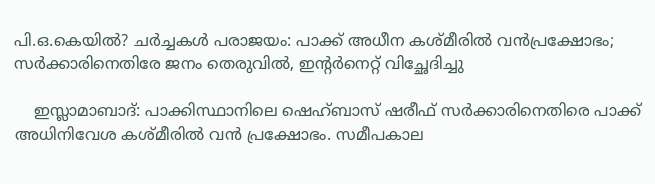പി.ഒ.കെയില്‍? ചര്‍ച്ചകള്‍ പരാജയം: പാക്ക് അധീന കശ്മീരില്‍ വന്‍പ്രക്ഷോഭം; സര്‍ക്കാരിനെതിരേ ജനം തെരുവില്‍, ഇന്റര്‍നെറ്റ് വിച്ഛേദിച്ചു

    ഇസ്ലാമാബാദ്: പാക്കിസ്ഥാനിലെ ഷെഹ്ബാസ് ഷരീഫ് സര്‍ക്കാരിനെതിരെ പാക്ക് അധിനിവേശ കശ്മീരില്‍ വന്‍ പ്രക്ഷോഭം. സമീപകാല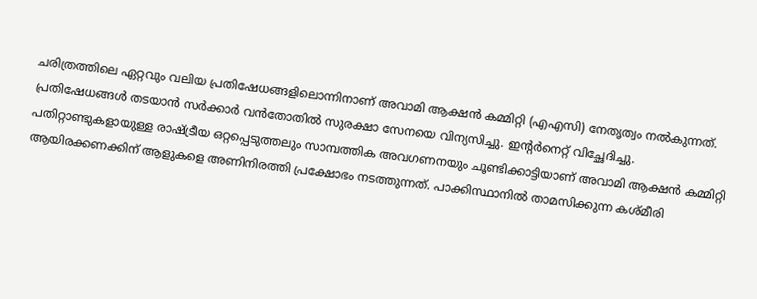ചരിത്രത്തിലെ ഏറ്റവും വലിയ പ്രതിഷേധങ്ങളിലൊന്നിനാണ് അവാമി ആക്ഷന്‍ കമ്മിറ്റി (എഎസി) നേതൃത്വം നല്‍കുന്നത്. പ്രതിഷേധങ്ങള്‍ തടയാന്‍ സര്‍ക്കാര്‍ വന്‍തോതില്‍ സുരക്ഷാ സേനയെ വിന്യസിച്ചു. ഇന്റര്‍നെറ്റ് വിച്ഛേദിച്ചു. പതിറ്റാണ്ടുകളായുള്ള രാഷ്ട്രീയ ഒറ്റപ്പെടുത്തലും സാമ്പത്തിക അവഗണനയും ചൂണ്ടിക്കാട്ടിയാണ് അവാമി ആക്ഷന്‍ കമ്മിറ്റി ആയിരക്കണക്കിന് ആളുകളെ അണിനിരത്തി പ്രക്ഷോഭം നടത്തുന്നത്. പാക്കിസ്ഥാനില്‍ താമസിക്കുന്ന കശ്മീരി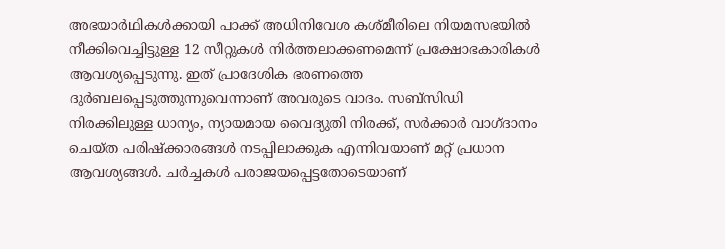അഭയാര്‍ഥികള്‍ക്കായി പാക്ക് അധിനിവേശ കശ്മീരിലെ നിയമസഭയില്‍ നീക്കിവെച്ചിട്ടുള്ള 12 സീറ്റുകള്‍ നിര്‍ത്തലാക്കണമെന്ന് പ്രക്ഷോഭകാരികള്‍ ആവശ്യപ്പെടുന്നു. ഇത് പ്രാദേശിക ഭരണത്തെ ദുര്‍ബലപ്പെടുത്തുന്നുവെന്നാണ് അവരുടെ വാദം. സബ്‌സിഡി നിരക്കിലുള്ള ധാന്യം, ന്യായമായ വൈദ്യുതി നിരക്ക്, സര്‍ക്കാര്‍ വാഗ്ദാനം ചെയ്ത പരിഷ്‌ക്കാരങ്ങള്‍ നടപ്പിലാക്കുക എന്നിവയാണ് മറ്റ് പ്രധാന ആവശ്യങ്ങള്‍. ചര്‍ച്ചകള്‍ പരാജയപ്പെട്ടതോടെയാണ്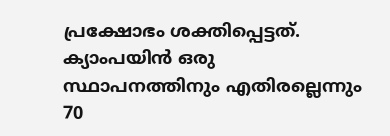പ്രക്ഷോഭം ശക്തിപ്പെട്ടത്. ക്യാംപയിന്‍ ഒരു സ്ഥാപനത്തിനും എതിരല്ലെന്നും 70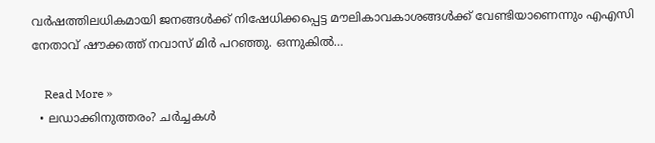വര്‍ഷത്തിലധികമായി ജനങ്ങള്‍ക്ക് നിഷേധിക്കപ്പെട്ട മൗലികാവകാശങ്ങള്‍ക്ക് വേണ്ടിയാണെന്നും എഎസി നേതാവ് ഷൗക്കത്ത് നവാസ് മിര്‍ പറഞ്ഞു. ഒന്നുകില്‍…

    Read More »
  • ലഡാക്കിനുത്തരം? ചര്‍ച്ചകള്‍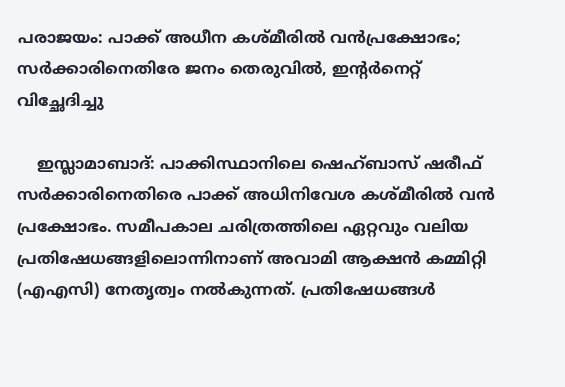പരാജയം: പാക്ക് അധീന കശ്മീരില്‍ വന്‍പ്രക്ഷോഭം; സര്‍ക്കാരിനെതിരേ ജനം തെരുവില്‍, ഇന്റര്‍നെറ്റ് വിച്ഛേദിച്ചു

    ഇസ്ലാമാബാദ്: പാക്കിസ്ഥാനിലെ ഷെഹ്ബാസ് ഷരീഫ് സര്‍ക്കാരിനെതിരെ പാക്ക് അധിനിവേശ കശ്മീരില്‍ വന്‍ പ്രക്ഷോഭം. സമീപകാല ചരിത്രത്തിലെ ഏറ്റവും വലിയ പ്രതിഷേധങ്ങളിലൊന്നിനാണ് അവാമി ആക്ഷന്‍ കമ്മിറ്റി (എഎസി) നേതൃത്വം നല്‍കുന്നത്. പ്രതിഷേധങ്ങള്‍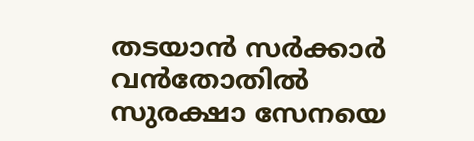തടയാന്‍ സര്‍ക്കാര്‍ വന്‍തോതില്‍ സുരക്ഷാ സേനയെ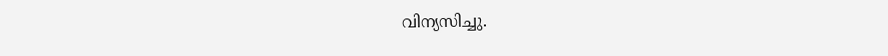വിന്യസിച്ചു.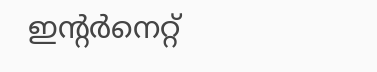ഇന്റര്‍നെറ്റ്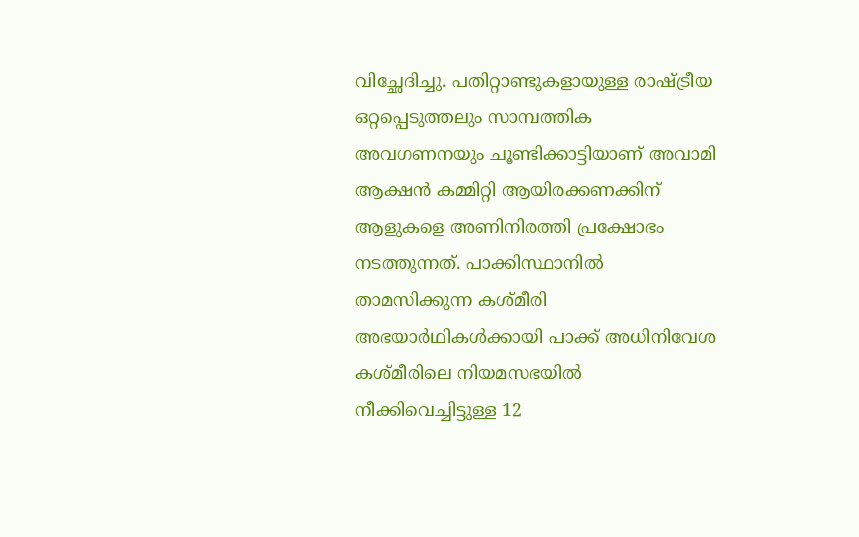വിച്ഛേദിച്ചു. പതിറ്റാണ്ടുകളായുള്ള രാഷ്ട്രീയ ഒറ്റപ്പെടുത്തലും സാമ്പത്തിക അവഗണനയും ചൂണ്ടിക്കാട്ടിയാണ് അവാമി ആക്ഷന്‍ കമ്മിറ്റി ആയിരക്കണക്കിന് ആളുകളെ അണിനിരത്തി പ്രക്ഷോഭം നടത്തുന്നത്. പാക്കിസ്ഥാനില്‍ താമസിക്കുന്ന കശ്മീരി അഭയാര്‍ഥികള്‍ക്കായി പാക്ക് അധിനിവേശ കശ്മീരിലെ നിയമസഭയില്‍ നീക്കിവെച്ചിട്ടുള്ള 12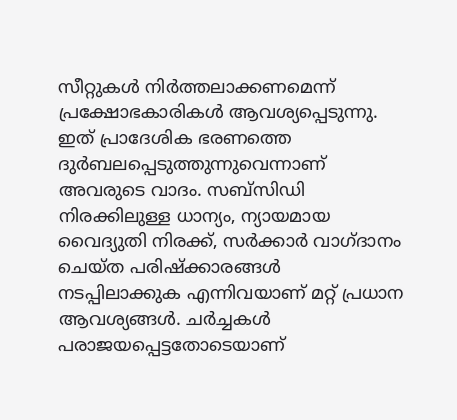സീറ്റുകള്‍ നിര്‍ത്തലാക്കണമെന്ന് പ്രക്ഷോഭകാരികള്‍ ആവശ്യപ്പെടുന്നു. ഇത് പ്രാദേശിക ഭരണത്തെ ദുര്‍ബലപ്പെടുത്തുന്നുവെന്നാണ് അവരുടെ വാദം. സബ്സിഡി നിരക്കിലുള്ള ധാന്യം, ന്യായമായ വൈദ്യുതി നിരക്ക്, സര്‍ക്കാര്‍ വാഗ്ദാനം ചെയ്ത പരിഷ്‌ക്കാരങ്ങള്‍ നടപ്പിലാക്കുക എന്നിവയാണ് മറ്റ് പ്രധാന ആവശ്യങ്ങള്‍. ചര്‍ച്ചകള്‍ പരാജയപ്പെട്ടതോടെയാണ്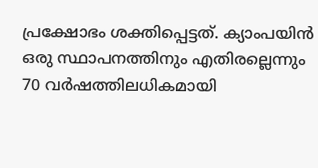പ്രക്ഷോഭം ശക്തിപ്പെട്ടത്. ക്യാംപയിന്‍ ഒരു സ്ഥാപനത്തിനും എതിരല്ലെന്നും 70 വര്‍ഷത്തിലധികമായി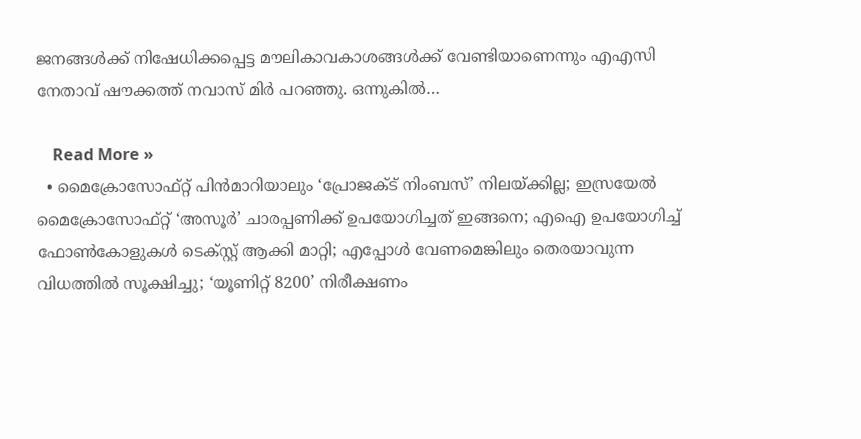ജനങ്ങള്‍ക്ക് നിഷേധിക്കപ്പെട്ട മൗലികാവകാശങ്ങള്‍ക്ക് വേണ്ടിയാണെന്നും എഎസി നേതാവ് ഷൗക്കത്ത് നവാസ് മിര്‍ പറഞ്ഞു. ഒന്നുകില്‍…

    Read More »
  • മൈക്രോസോഫ്റ്റ് പിന്‍മാറിയാലും ‘പ്രോജക്ട് നിംബസ്’ നിലയ്ക്കില്ല; ഇസ്രയേല്‍ മൈക്രോസോഫ്റ്റ് ‘അസൂര്‍’ ചാരപ്പണിക്ക് ഉപയോഗിച്ചത് ഇങ്ങനെ; എഐ ഉപയോഗിച്ച് ഫോണ്‍കോളുകള്‍ ടെക്‌സ്റ്റ് ആക്കി മാറ്റി; എപ്പോള്‍ വേണമെങ്കിലും തെരയാവുന്ന വിധത്തില്‍ സൂക്ഷിച്ചു; ‘യൂണിറ്റ് 8200’ നിരീക്ഷണം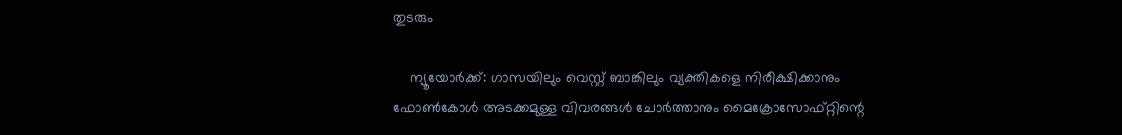തുടരും

    ന്യൂയോര്‍ക്ക്: ഗാസയിലും വെസ്റ്റ് ബാങ്കിലും വ്യക്തികളെ നിരീക്ഷിക്കാനും ഫോണ്‍കോള്‍ അടക്കമുള്ള വിവരങ്ങള്‍ ചോര്‍ത്താനും മൈക്രോസോഫ്റ്റിന്റെ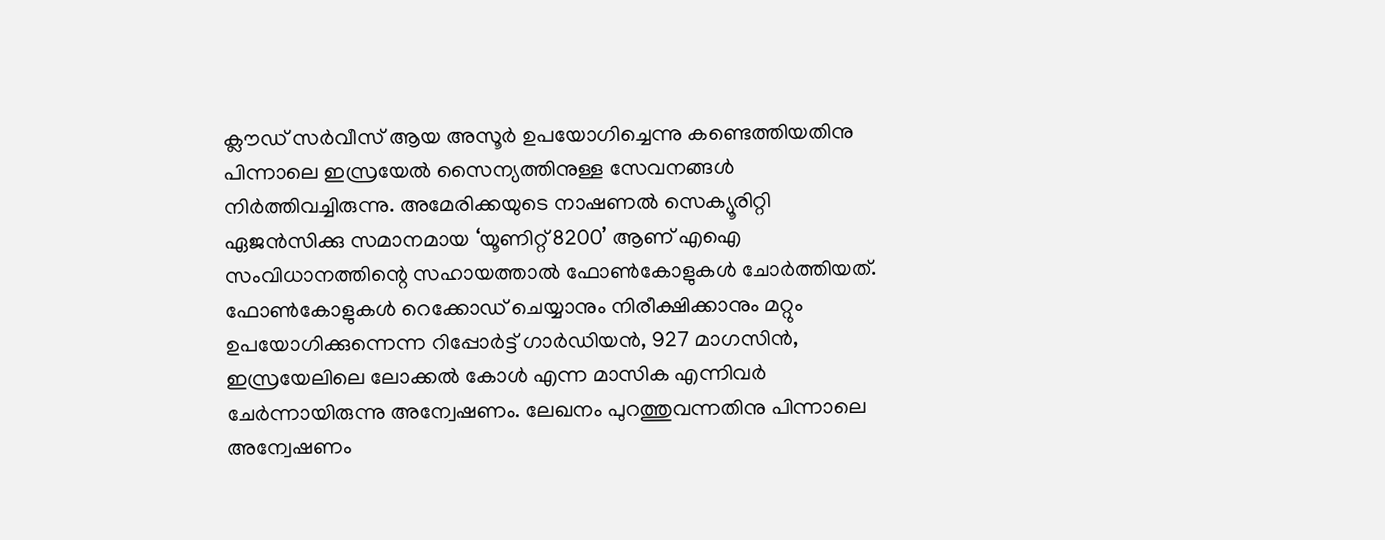ക്ലൗഡ് സര്‍വീസ് ആയ അസൂര്‍ ഉപയോഗിച്ചെന്നു കണ്ടെത്തിയതിനു പിന്നാലെ ഇസ്രയേല്‍ സൈന്യത്തിനുള്ള സേവനങ്ങള്‍ നിര്‍ത്തിവച്ചിരുന്നു. അമേരിക്കയുടെ നാഷണല്‍ സെക്യൂരിറ്റി ഏജന്‍സിക്കു സമാനമായ ‘യൂണിറ്റ് 8200’ ആണ് എഐ സംവിധാനത്തിന്റെ സഹായത്താല്‍ ഫോണ്‍കോളുകള്‍ ചോര്‍ത്തിയത്. ഫോണ്‍കോളുകള്‍ റെക്കോഡ് ചെയ്യാനും നിരീക്ഷിക്കാനും മറ്റും ഉപയോഗിക്കുന്നെന്ന റിപ്പോര്‍ട്ട് ഗാര്‍ഡിയന്‍, 927 മാഗസിന്‍, ഇസ്രയേലിലെ ലോക്കല്‍ കോള്‍ എന്ന മാസിക എന്നിവര്‍ ചേര്‍ന്നായിരുന്നു അന്വേഷണം. ലേഖനം പുറത്തുവന്നതിനു പിന്നാലെ അന്വേഷണം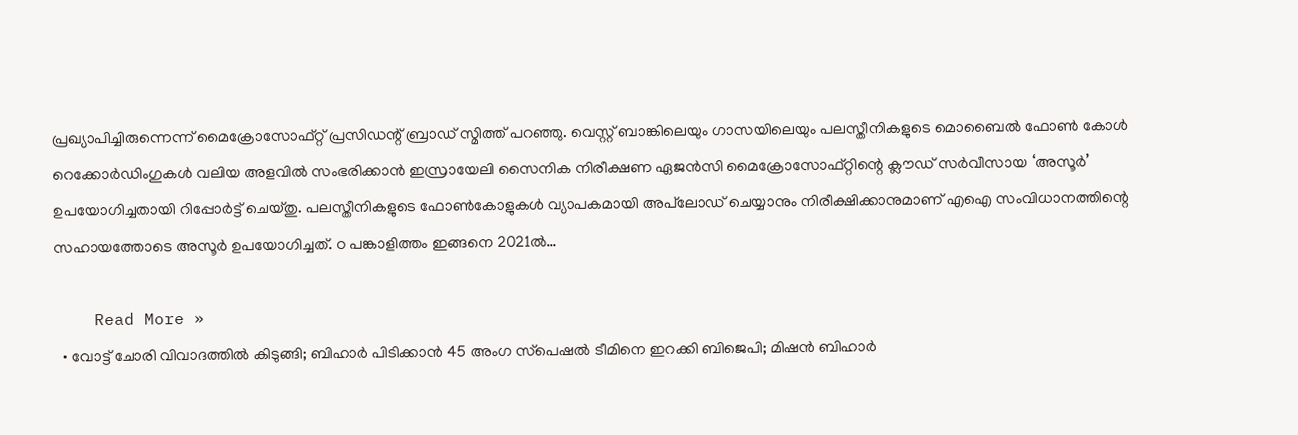പ്രഖ്യാപിച്ചിരുന്നെന്ന് മൈക്രോസോഫ്റ്റ് പ്രസിഡന്റ് ബ്രാഡ് സ്മിത്ത് പറഞ്ഞു. വെസ്റ്റ് ബാങ്കിലെയും ഗാസയിലെയും പലസ്തീനികളുടെ മൊബൈല്‍ ഫോണ്‍ കോള്‍ റെക്കോര്‍ഡിംഗുകള്‍ വലിയ അളവില്‍ സംഭരിക്കാന്‍ ഇസ്രായേലി സൈനിക നിരീക്ഷണ ഏജന്‍സി മൈക്രോസോഫ്റ്റിന്റെ ക്ലൗഡ് സര്‍വീസായ ‘അസൂര്‍’ ഉപയോഗിച്ചതായി റിപ്പോര്‍ട്ട് ചെയ്തു. പലസ്തീനികളുടെ ഫോണ്‍കോളുകള്‍ വ്യാപകമായി അപ്‌ലോഡ് ചെയ്യാനും നിരീക്ഷിക്കാനുമാണ് എഐ സംവിധാനത്തിന്റെ സഹായത്തോടെ അസൂര്‍ ഉപയോഗിച്ചത്. ഠ പങ്കാളിത്തം ഇങ്ങനെ 2021ല്‍…

    Read More »
  • വോട്ട് ചോരി വിവാദത്തില്‍ കിടുങ്ങി; ബിഹാര്‍ പിടിക്കാന്‍ 45 അംഗ സ്‌പെഷല്‍ ടീമിനെ ഇറക്കി ബിജെപി; മിഷന്‍ ബിഹാര്‍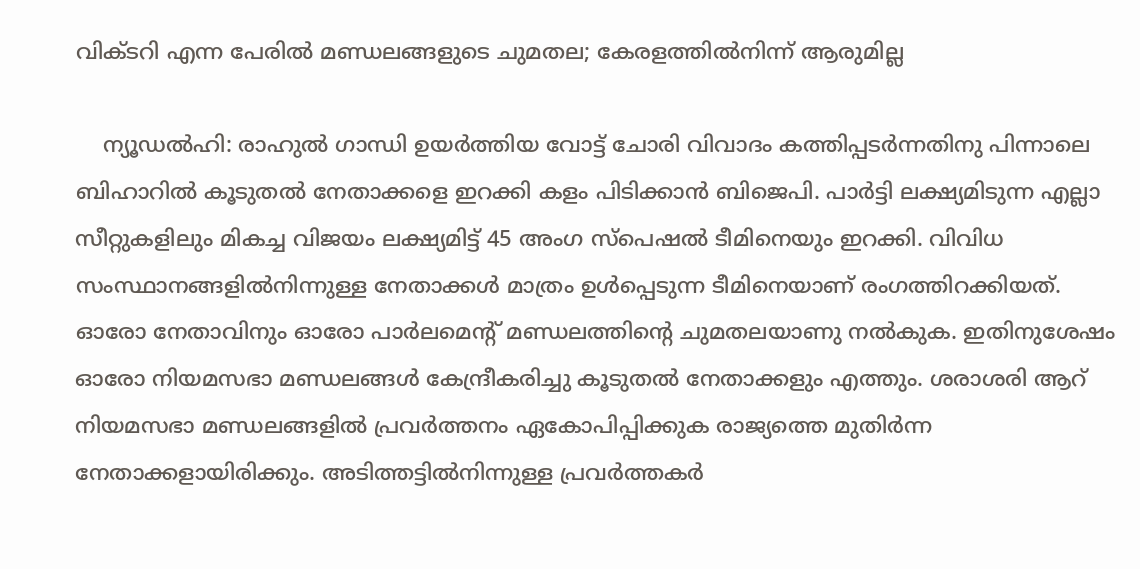വിക്ടറി എന്ന പേരില്‍ മണ്ഡലങ്ങളുടെ ചുമതല; കേരളത്തില്‍നിന്ന് ആരുമില്ല

    ന്യൂഡല്‍ഹി: രാഹുല്‍ ഗാന്ധി ഉയര്‍ത്തിയ വോട്ട് ചോരി വിവാദം കത്തിപ്പടര്‍ന്നതിനു പിന്നാലെ ബിഹാറില്‍ കൂടുതല്‍ നേതാക്കളെ ഇറക്കി കളം പിടിക്കാന്‍ ബിജെപി. പാര്‍ട്ടി ലക്ഷ്യമിടുന്ന എല്ലാ സീറ്റുകളിലും മികച്ച വിജയം ലക്ഷ്യമിട്ട് 45 അംഗ സ്‌പെഷല്‍ ടീമിനെയും ഇറക്കി. വിവിധ സംസ്ഥാനങ്ങളില്‍നിന്നുള്ള നേതാക്കള്‍ മാത്രം ഉള്‍പ്പെടുന്ന ടീമിനെയാണ് രംഗത്തിറക്കിയത്. ഓരോ നേതാവിനും ഓരോ പാര്‍ലമെന്റ് മണ്ഡലത്തിന്റെ ചുമതലയാണു നല്‍കുക. ഇതിനുശേഷം ഓരോ നിയമസഭാ മണ്ഡലങ്ങള്‍ കേന്ദ്രീകരിച്ചു കൂടുതല്‍ നേതാക്കളും എത്തും. ശരാശരി ആറ് നിയമസഭാ മണ്ഡലങ്ങളില്‍ പ്രവര്‍ത്തനം ഏകോപിപ്പിക്കുക രാജ്യത്തെ മുതിര്‍ന്ന നേതാക്കളായിരിക്കും. അടിത്തട്ടില്‍നിന്നുള്ള പ്രവര്‍ത്തകര്‍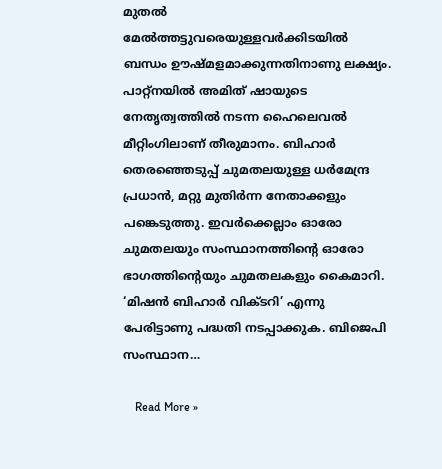മുതല്‍ മേല്‍ത്തട്ടുവരെയുള്ളവര്‍ക്കിടയില്‍ ബന്ധം ഊഷ്മളമാക്കുന്നതിനാണു ലക്ഷ്യം. പാറ്റ്‌നയില്‍ അമിത് ഷായുടെ നേതൃത്വത്തില്‍ നടന്ന ഹൈലെവല്‍ മീറ്റിംഗിലാണ് തീരുമാനം. ബിഹാര്‍ തെരഞ്ഞെടുപ്പ് ചുമതലയുള്ള ധര്‍മേന്ദ്ര പ്രധാന്‍, മറ്റു മുതിര്‍ന്ന നേതാക്കളും പങ്കെടുത്തു. ഇവര്‍ക്കെല്ലാം ഓരോ ചുമതലയും സംസ്ഥാനത്തിന്റെ ഓരോ ഭാഗത്തിന്റെയും ചുമതലകളും കൈമാറി. ‘മിഷന്‍ ബിഹാര്‍ വിക്ടറി’ എന്നു പേരിട്ടാണു പദ്ധതി നടപ്പാക്കുക. ബിജെപി സംസ്ഥാന…

    Read More »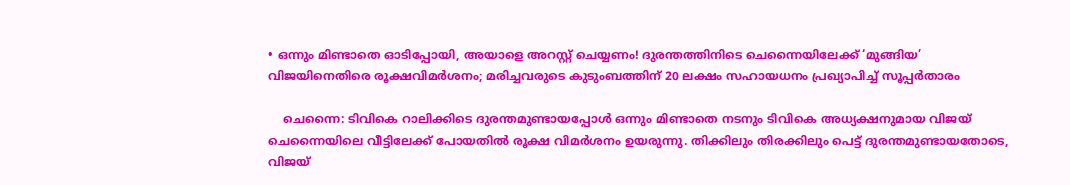• ഒന്നും മിണ്ടാതെ ഓടിപ്പോയി, അയാളെ അറസ്റ്റ് ചെയ്യണം! ദുരന്തത്തിനിടെ ചെന്നൈയിലേക്ക് ‘മുങ്ങിയ’ വിജയിനെതിരെ രൂക്ഷവിമര്‍ശനം; മരിച്ചവരുടെ കുടുംബത്തിന് 20 ലക്ഷം സഹായധനം പ്രഖ്യാപിച്ച് സൂപ്പര്‍താരം

    ചെന്നൈ: ടിവികെ റാലിക്കിടെ ദുരന്തമുണ്ടായപ്പോള്‍ ഒന്നും മിണ്ടാതെ നടനും ടിവികെ അധ്യക്ഷനുമായ വിജയ് ചെന്നൈയിലെ വീട്ടിലേക്ക് പോയതില്‍ രൂക്ഷ വിമര്‍ശനം ഉയരുന്നു. തിക്കിലും തിരക്കിലും പെട്ട് ദുരന്തമുണ്ടായതോടെ, വിജയ്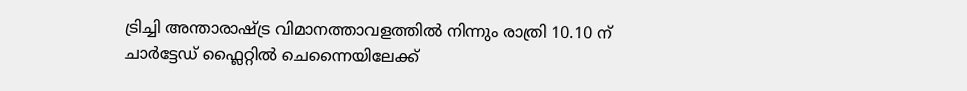ട്രിച്ചി അന്താരാഷ്ട്ര വിമാനത്താവളത്തില്‍ നിന്നും രാത്രി 10.10 ന് ചാര്‍ട്ടേഡ് ഫ്ലൈറ്റില്‍ ചെന്നൈയിലേക്ക്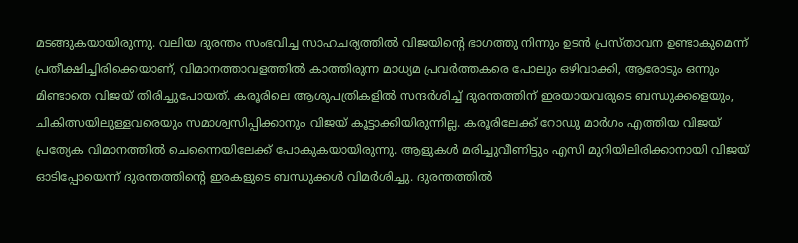മടങ്ങുകയായിരുന്നു. വലിയ ദുരന്തം സംഭവിച്ച സാഹചര്യത്തില്‍ വിജയിന്റെ ഭാഗത്തു നിന്നും ഉടന്‍ പ്രസ്താവന ഉണ്ടാകുമെന്ന് പ്രതീക്ഷിച്ചിരിക്കെയാണ്, വിമാനത്താവളത്തില്‍ കാത്തിരുന്ന മാധ്യമ പ്രവര്‍ത്തകരെ പോലും ഒഴിവാക്കി, ആരോടും ഒന്നും മിണ്ടാതെ വിജയ് തിരിച്ചുപോയത്. കരൂരിലെ ആശുപത്രികളില്‍ സന്ദര്‍ശിച്ച് ദുരന്തത്തിന് ഇരയായവരുടെ ബന്ധുക്കളെയും, ചികിത്സയിലുള്ളവരെയും സമാശ്വസിപ്പിക്കാനും വിജയ് കൂട്ടാക്കിയിരുന്നില്ല. കരൂരിലേക്ക് റോഡു മാര്‍ഗം എത്തിയ വിജയ് പ്രത്യേക വിമാനത്തില്‍ ചെന്നൈയിലേക്ക് പോകുകയായിരുന്നു. ആളുകള്‍ മരിച്ചുവീണിട്ടും എസി മുറിയിലിരിക്കാനായി വിജയ് ഓടിപ്പോയെന്ന് ദുരന്തത്തിന്റെ ഇരകളുടെ ബന്ധുക്കള്‍ വിമര്‍ശിച്ചു. ദുരന്തത്തില്‍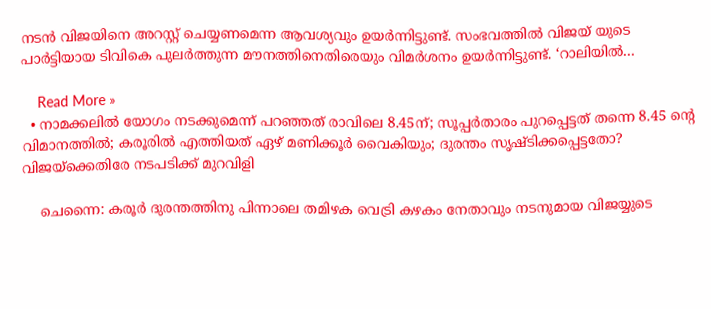നടന്‍ വിജയിനെ അറസ്റ്റ് ചെയ്യണമെന്ന ആവശ്യവും ഉയര്‍ന്നിട്ടുണ്ട്. സംഭവത്തില്‍ വിജയ് യുടെ പാര്‍ട്ടിയായ ടിവികെ പുലര്‍ത്തുന്ന മൗനത്തിനെതിരെയും വിമര്‍ശനം ഉയര്‍ന്നിട്ടുണ്ട്. ‘റാലിയില്‍…

    Read More »
  • നാമക്കലില്‍ യോഗം നടക്കുമെന്ന് പറഞ്ഞത് രാവിലെ 8.45ന്; സൂപ്പര്‍താരം പുറപ്പെട്ടത് തന്നെ 8.45 ന്റെ വിമാനത്തില്‍; കരൂരില്‍ എത്തിയത് ഏഴ് മണിക്കൂര്‍ വൈകിയും; ദുരന്തം സൃഷ്ടിക്കപ്പെട്ടതോ? വിജയ്‌ക്കെതിരേ നടപടിക്ക് മുറവിളി

    ചെന്നൈ: കരൂര്‍ ദുരന്തത്തിനു പിന്നാലെ തമിഴക വെട്രി കഴകം നേതാവും നടനുമായ വിജയ്യുടെ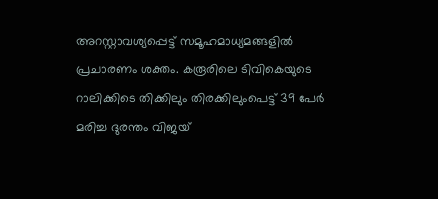അറസ്റ്റാവശ്യപ്പെട്ട് സമൂഹമാധ്യമങ്ങളില്‍ പ്രചാരണം ശക്തം. കരൂരിലെ ടിവികെയുടെ റാലിക്കിടെ തിക്കിലും തിരക്കിലുംപെട്ട് 39 പേര്‍ മരിച്ച ദുരന്തം വിജയ്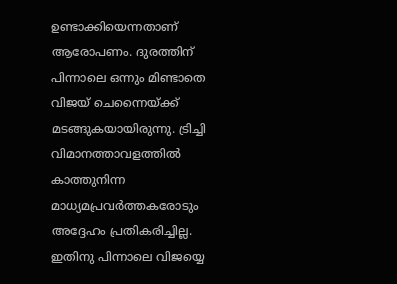ഉണ്ടാക്കിയെന്നതാണ് ആരോപണം. ദുരത്തിന് പിന്നാലെ ഒന്നും മിണ്ടാതെ വിജയ് ചെന്നൈയ്ക്ക് മടങ്ങുകയായിരുന്നു. ട്രിച്ചി വിമാനത്താവളത്തില്‍ കാത്തുനിന്ന മാധ്യമപ്രവര്‍ത്തകരോടും അദ്ദേഹം പ്രതികരിച്ചില്ല. ഇതിനു പിന്നാലെ വിജയ്യെ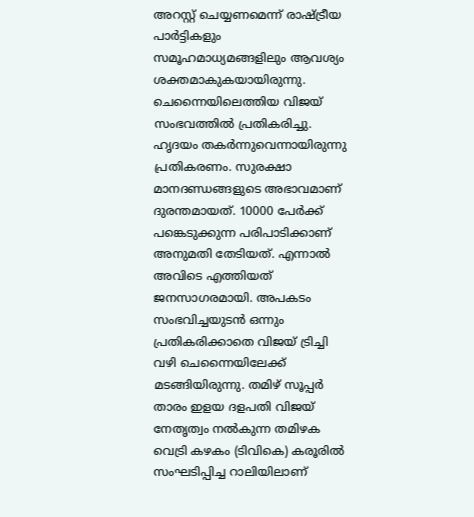അറസ്റ്റ് ചെയ്യണമെന്ന് രാഷ്ട്രീയ പാര്‍ട്ടികളും സമൂഹമാധ്യമങ്ങളിലും ആവശ്യം ശക്തമാകുകയായിരുന്നു. ചെന്നൈയിലെത്തിയ വിജയ് സംഭവത്തില്‍ പ്രതികരിച്ചു. ഹൃദയം തകര്‍ന്നുവെന്നായിരുന്നു പ്രതികരണം. സുരക്ഷാ മാനദണ്ഡങ്ങളുടെ അഭാവമാണ് ദുരന്തമായത്. 10000 പേര്‍ക്ക് പങ്കെടുക്കുന്ന പരിപാടിക്കാണ് അനുമതി തേടിയത്. എന്നാല്‍ അവിടെ എത്തിയത് ജനസാഗരമായി. അപകടം സംഭവിച്ചയുടന്‍ ഒന്നും പ്രതികരിക്കാതെ വിജയ് ട്രിച്ചി വഴി ചെന്നൈയിലേക്ക് മടങ്ങിയിരുന്നു. തമിഴ് സൂപ്പര്‍ താരം ഇളയ ദളപതി വിജയ് നേതൃത്വം നല്‍കുന്ന തമിഴക വെട്രി കഴകം (ടിവികെ) കരൂരില്‍ സംഘടിപ്പിച്ച റാലിയിലാണ്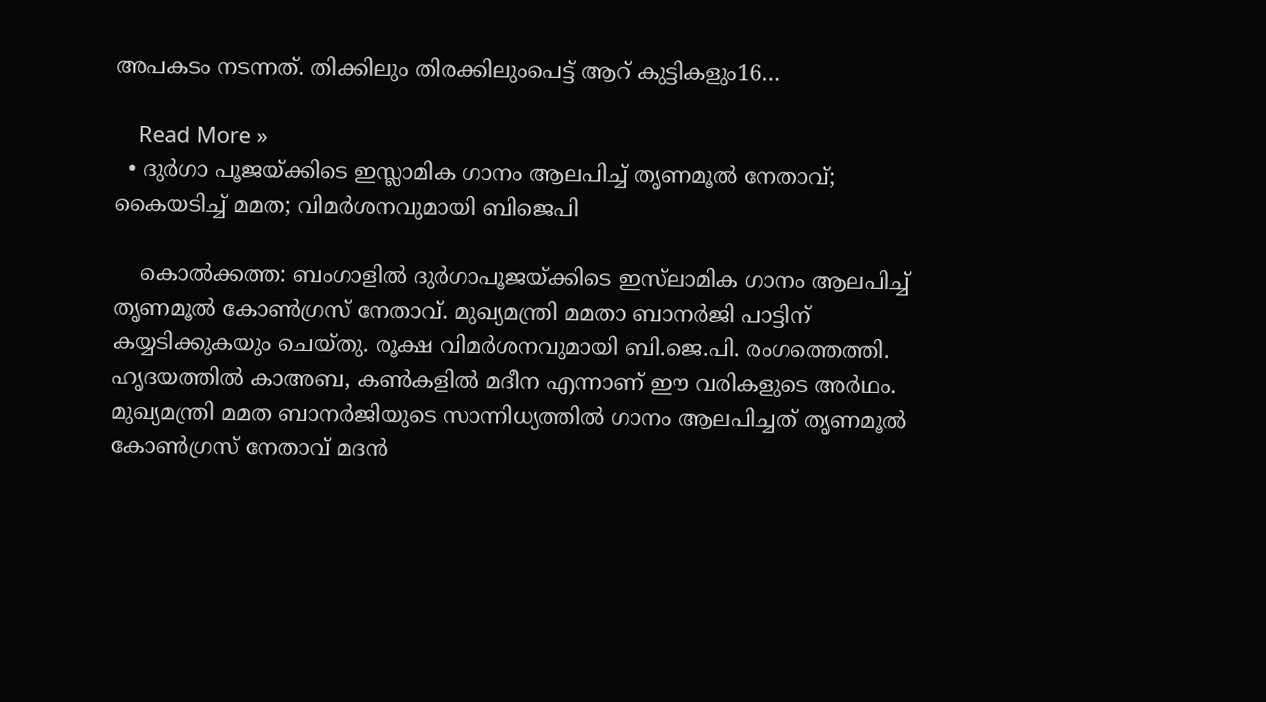അപകടം നടന്നത്. തിക്കിലും തിരക്കിലുംപെട്ട് ആറ് കുട്ടികളും16…

    Read More »
  • ദുര്‍ഗാ പൂജയ്ക്കിടെ ഇസ്ലാമിക ഗാനം ആലപിച്ച് തൃണമൂല്‍ നേതാവ്; കൈയടിച്ച് മമത; വിമര്‍ശനവുമായി ബിജെപി

    കൊല്‍ക്കത്ത: ബംഗാളില്‍ ദുര്‍ഗാപൂജയ്ക്കിടെ ഇസ്‌ലാമിക ഗാനം ആലപിച്ച് തൃണമൂല്‍ കോണ്‍ഗ്രസ് നേതാവ്. മുഖ്യമന്ത്രി മമതാ ബാനര്‍ജി പാട്ടിന് കയ്യടിക്കുകയും ചെയ്തു. രൂക്ഷ വിമര്‍ശനവുമായി ബി.ജെ.പി. രംഗത്തെത്തി. ഹൃദയത്തില്‍ കാഅബ, കണ്‍കളില്‍ മദീന എന്നാണ് ഈ വരികളുടെ അര്‍ഥം. മുഖ്യമന്ത്രി മമത ബാനര്‍ജിയുടെ സാന്നിധ്യത്തില്‍ ഗാനം ആലപിച്ചത് തൃണമൂല്‍ കോണ്‍ഗ്രസ് നേതാവ് മദന്‍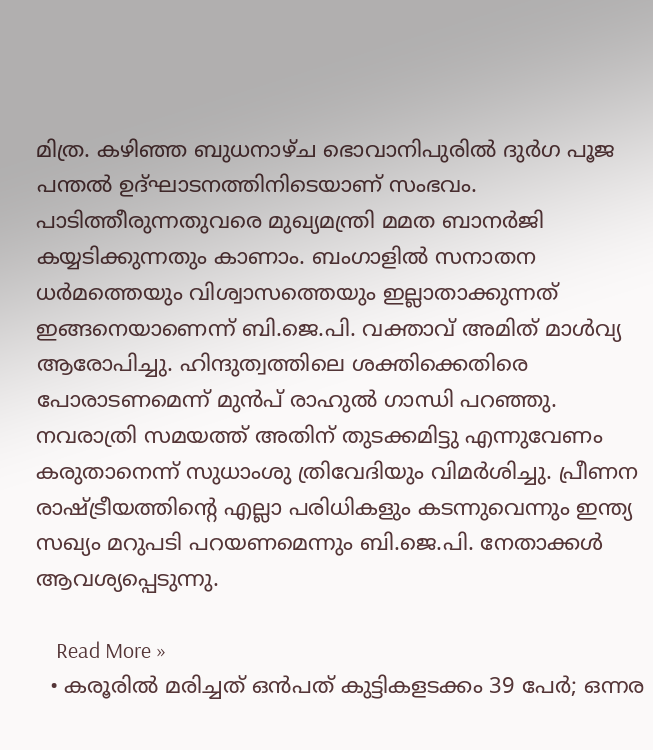മിത്ര. കഴിഞ്ഞ ബുധനാഴ്ച ഭൊവാനിപുരില്‍ ദുര്‍ഗ പൂജ പന്തല്‍ ഉദ്ഘാടനത്തിനിടെയാണ് സംഭവം. പാടിത്തീരുന്നതുവരെ മുഖ്യമന്ത്രി മമത ബാനര്‍‌ജി കയ്യടിക്കുന്നതും കാണാം. ബംഗാളില്‍ സനാതന ധര്‍മത്തെയും വിശ്വാസത്തെയും ഇല്ലാതാക്കുന്നത് ഇങ്ങനെയാണെന്ന് ബി.ജെ.പി. വക്താവ് അമിത് മാള്‍വ്യ ആരോപിച്ചു. ഹിന്ദുത്വത്തിലെ ശക്തിക്കെതിരെ പോരാടണമെന്ന് മുന്‍പ് രാഹുല്‍ ഗാന്ധി പറഞ്ഞു. നവരാത്രി സമയത്ത് അതിന് തുടക്കമിട്ടു എന്നുവേണം കരുതാനെന്ന് സുധാംശു ത്രിവേദിയും വിമര്‍ശിച്ചു. പ്രീണന രാഷ്ട്രീയത്തിന്‍റെ എല്ലാ പരിധികളും കടന്നുവെന്നും ഇന്ത്യ സഖ്യം മറുപടി പറയണമെന്നും ബി.ജെ.പി. നേതാക്കള്‍ ആവശ്യപ്പെടുന്നു.

    Read More »
  • കരൂരില്‍ മരിച്ചത് ഒന്‍പത് കുട്ടികളടക്കം 39 പേര്‍; ഒന്നര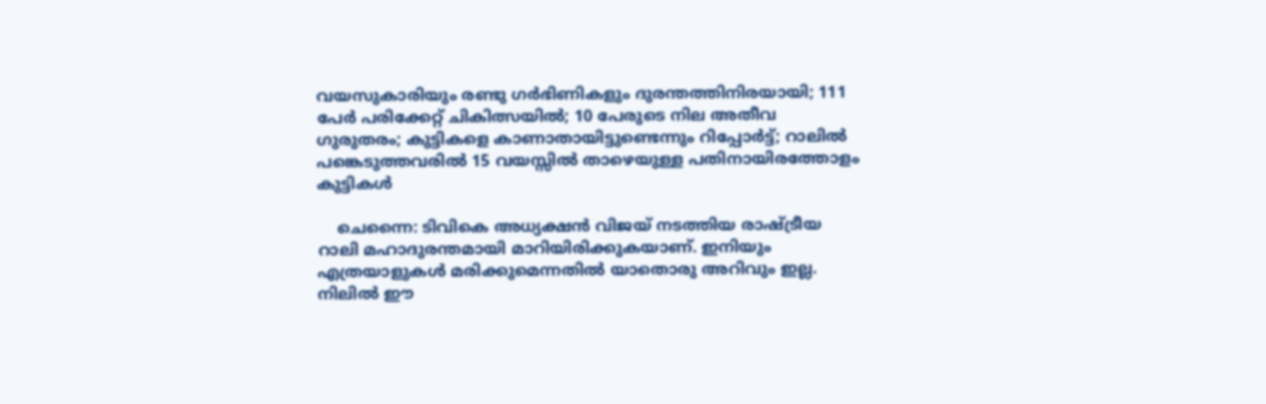വയസുകാരിയും രണ്ടു ഗര്‍ഭിണികളും ദുരന്തത്തിനിരയായി; 111 പേര്‍ പരിക്കേറ്റ് ചികിത്സയില്‍; 10 പേരുടെ നില അതീവ ഗുരുതരം; കുട്ടികളെ കാണാതായിട്ടുണ്ടെന്നും റിപ്പോര്‍ട്ട്; റാലില്‍ പങ്കെടുത്തവരില്‍ 15 വയസ്സില്‍ താഴെയുള്ള പതിനായിരത്തോളം കുട്ടികള്‍

    ചെന്നൈ: ടിവികെ അധ്യക്ഷന്‍ വിജയ് നടത്തിയ രാഷ്ട്രീയ റാലി മഹാദുരന്തമായി മാറിയിരിക്കുകയാണ്. ഇനിയും എത്രയാളുകള്‍ മരിക്കുമെന്നതില്‍ യാതൊരു അറിവും ഇല്ല. നിലില്‍ ഈ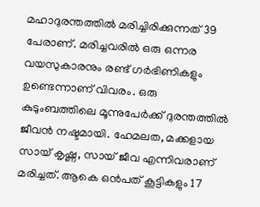മഹാദുരന്തത്തില്‍ മരിച്ചിരിക്കുന്നത് 39 പേരാണ്. മരിച്ചവരില്‍ ഒരു ഒന്നര വയസുകാരനും രണ്ട് ഗര്‍ഭിണികളും ഉണ്ടെന്നാണ് വിവരം. ഒരു കുടുംബത്തിലെ മൂന്നുപേര്‍ക്ക് ദുരന്തത്തില്‍ ജീവന്‍ നഷ്ടമായി. ഹേമലത, മക്കളായ സായ് കൃഷ്ണ, സായ് ജീവ എന്നിവരാണ് മരിച്ചത്. ആകെ ഒന്‍പത് കൂട്ടികളും 17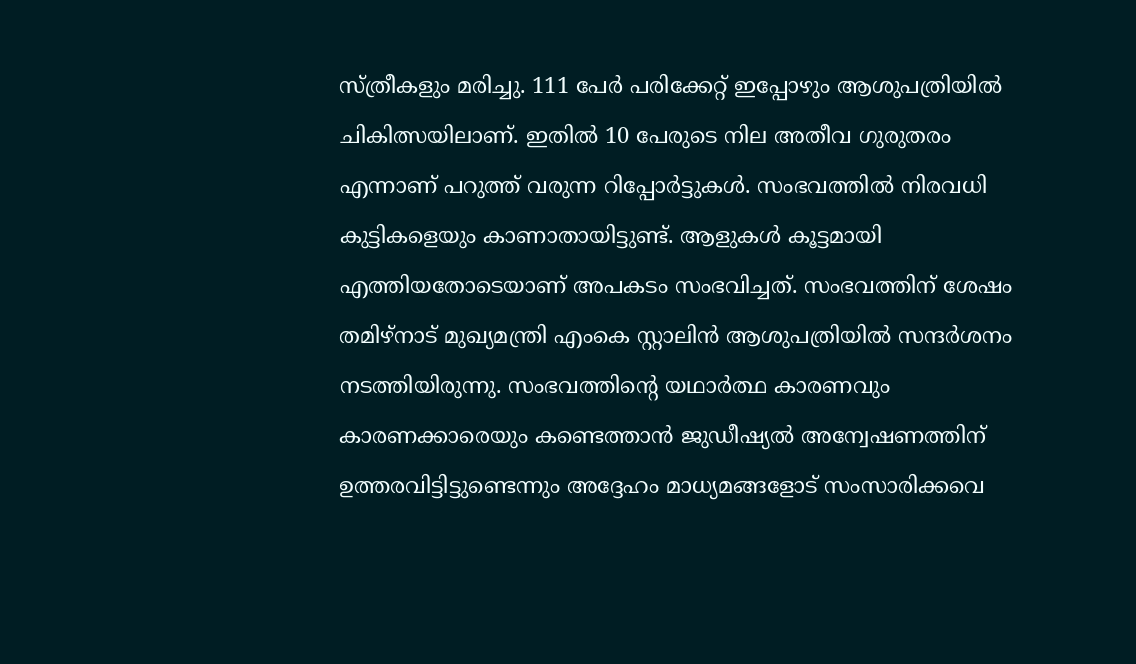സ്ത്രീകളും മരിച്ചു. 111 പേര്‍ പരിക്കേറ്റ് ഇപ്പോഴും ആശുപത്രിയില്‍ ചികിത്സയിലാണ്. ഇതില്‍ 10 പേരുടെ നില അതീവ ഗുരുതരം എന്നാണ് പറുത്ത് വരുന്ന റിപ്പോര്‍ട്ടുകള്‍. സംഭവത്തില്‍ നിരവധി കുട്ടികളെയും കാണാതായിട്ടുണ്ട്. ആളുകള്‍ കൂട്ടമായി എത്തിയതോടെയാണ് അപകടം സംഭവിച്ചത്. സംഭവത്തിന് ശേഷം തമിഴ്നാട് മുഖ്യമന്ത്രി എംകെ സ്റ്റാലിന്‍ ആശുപത്രിയില്‍ സന്ദര്‍ശനം നടത്തിയിരുന്നു. സംഭവത്തിന്റെ യഥാര്‍ത്ഥ കാരണവും കാരണക്കാരെയും കണ്ടെത്താന്‍ ജുഡീഷ്യല്‍ അന്വേഷണത്തിന് ഉത്തരവിട്ടിട്ടുണ്ടെന്നും അദ്ദേഹം മാധ്യമങ്ങളോട് സംസാരിക്കവെ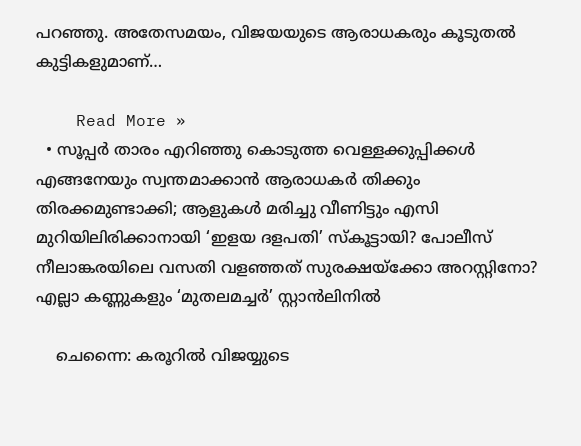പറഞ്ഞു. അതേസമയം, വിജയയുടെ ആരാധകരും കൂടുതല്‍ കുട്ടികളുമാണ്…

    Read More »
  • സൂപ്പര്‍ താരം എറിഞ്ഞു കൊടുത്ത വെള്ളക്കുപ്പിക്കള്‍ എങ്ങനേയും സ്വന്തമാക്കാന്‍ ആരാധകര്‍ തിക്കും തിരക്കമുണ്ടാക്കി; ആളുകള്‍ മരിച്ചു വീണിട്ടും എസി മുറിയിലിരിക്കാനായി ‘ഇളയ ദളപതി’ സ്‌കൂട്ടായി? പോലീസ് നീലാങ്കരയിലെ വസതി വളഞ്ഞത് സുരക്ഷയ്‌ക്കോ അറസ്റ്റിനോ? എല്ലാ കണ്ണുകളും ‘മുതലമച്ചര്‍’ സ്റ്റാന്‍ലിനില്‍

    ചെന്നൈ: കരൂറില്‍ വിജയ്യുടെ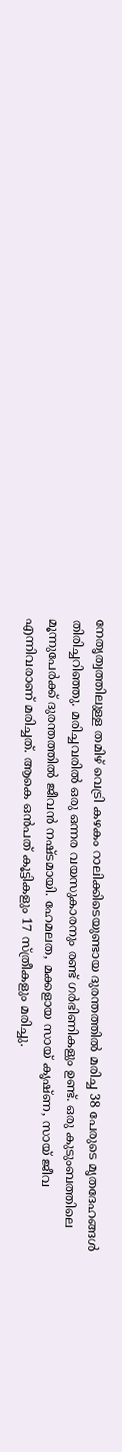നേതൃത്വത്തിലുള്ള തമിഴ് വെട്രി കഴകം റാലിക്കിടെയുണ്ടായ ദുരന്തത്തില്‍ മരിച്ച 38 പേരുടെ മൃതദേഹങ്ങള്‍ തിരിച്ചറിഞ്ഞു. മരിച്ചവരില്‍ ഒരു ഒന്നര വയസുകാരനും രണ്ട് ഗര്‍ഭിണികളും ഉണ്ട്. ഒരു കുടുംബത്തിലെ മൂന്നുപേര്‍ക്ക് ദുരന്തത്തില്‍ ജീവന്‍ നഷ്ടമായി. ഹേമലത, മക്കളായ സായ് കൃഷ്ണ, സായ് ജീവ എന്നിവരാണ് മരിച്ചത്. ആകെ ഒന്‍പത് കൂട്ടികളും 17 സ്ത്രീകളും മരിച്ചു.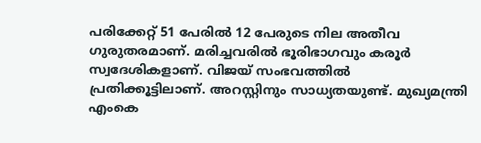പരിക്കേറ്റ് 51 പേരില്‍ 12 പേരുടെ നില അതീവ ഗുരുതരമാണ്. മരിച്ചവരില്‍ ഭൂരിഭാഗവും കരൂര്‍ സ്വദേശികളാണ്. വിജയ് സംഭവത്തില്‍ പ്രതിക്കൂട്ടിലാണ്. അറസ്റ്റിനും സാധ്യതയുണ്ട്. മുഖ്യമന്ത്രി എംകെ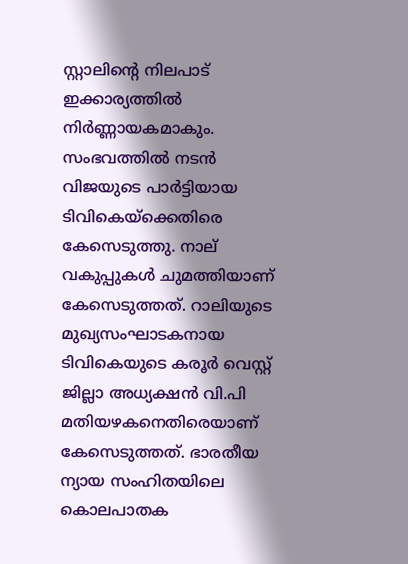സ്റ്റാലിന്റെ നിലപാട് ഇക്കാര്യത്തില്‍ നിര്‍ണ്ണായകമാകും. സംഭവത്തില്‍ നടന്‍ വിജയുടെ പാര്‍ട്ടിയായ ടിവികെയ്‌ക്കെതിരെ കേസെടുത്തു. നാല് വകുപ്പുകള്‍ ചുമത്തിയാണ് കേസെടുത്തത്. റാലിയുടെ മുഖ്യസംഘാടകനായ ടിവികെയുടെ കരൂര്‍ വെസ്റ്റ് ജില്ലാ അധ്യക്ഷന്‍ വി.പി മതിയഴകനെതിരെയാണ് കേസെടുത്തത്. ഭാരതീയ ന്യായ സംഹിതയിലെ കൊലപാതക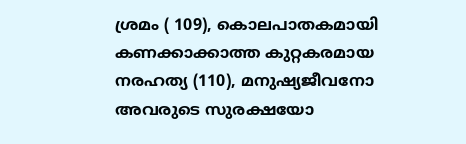ശ്രമം ( 109), കൊലപാതകമായി കണക്കാക്കാത്ത കുറ്റകരമായ നരഹത്യ (110), മനുഷ്യജീവനോ അവരുടെ സുരക്ഷയോ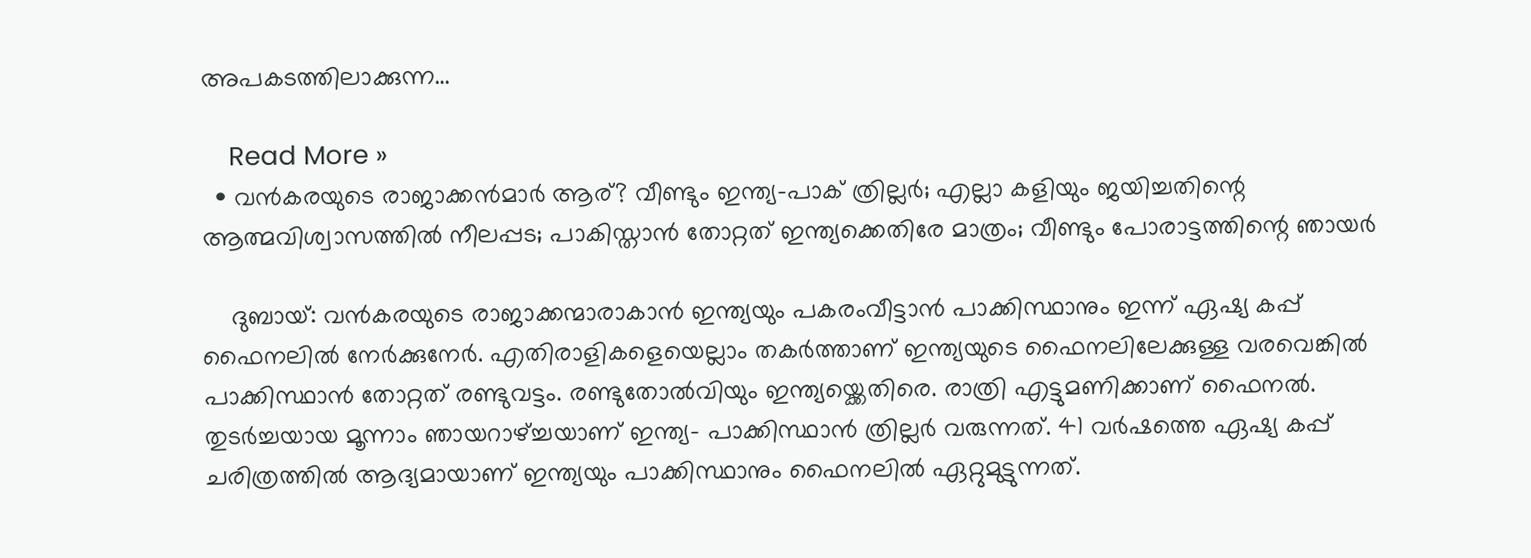അപകടത്തിലാക്കുന്ന…

    Read More »
  • വന്‍കരയുടെ രാജാക്കന്‍മാര്‍ ആര്? വീണ്ടും ഇന്ത്യ-പാക് ത്രില്ലര്‍; എല്ലാ കളിയും ജയിച്ചതിന്റെ ആത്മവിശ്വാസത്തില്‍ നീലപ്പട; പാകിസ്താന്‍ തോറ്റത് ഇന്ത്യക്കെതിരേ മാത്രം; വീണ്ടും പോരാട്ടത്തിന്റെ ഞായര്‍

    ദുബായ്: വന്‍കരയുടെ രാജാക്കന്മാരാകാന്‍ ഇന്ത്യയും പകരംവീട്ടാന്‍ പാക്കിസ്ഥാനും ഇന്ന് ഏഷ്യ കപ്പ് ഫൈനലില്‍ നേര്‍ക്കുനേര്‍. എതിരാളികളെയെല്ലാം തകര്‍ത്താണ് ഇന്ത്യയുടെ ഫൈനലിലേക്കുള്ള വരവെങ്കില്‍ പാക്കിസ്ഥാന്‍ തോറ്റത് രണ്ടുവട്ടം. രണ്ടുതോല്‍വിയും ഇന്ത്യയ്ക്കെതിരെ. രാത്രി എട്ടുമണിക്കാണ് ഫൈനല്‍. തുടര്‍ച്ചയായ മൂന്നാം ഞായറാഴ്ച്ചയാണ് ഇന്ത്യ– പാക്കിസ്ഥാന്‍ ത്രില്ലര്‍ വരുന്നത്. 41 വര്‍ഷത്തെ ഏഷ്യ കപ്പ് ചരിത്രത്തില്‍ ആദ്യമായാണ് ഇന്ത്യയും പാക്കിസ്ഥാനും ഫൈനലില്‍ ഏറ്റുമുട്ടുന്നത്.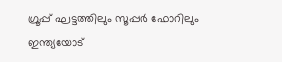ഗ്രൂപ്പ് ഘട്ടത്തിലും സൂപ്പര്‍ ഫോറിലും ഇന്ത്യയോട്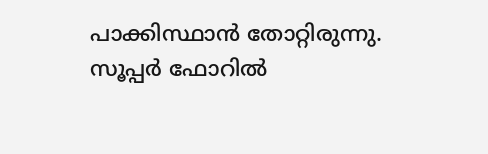പാക്കിസ്ഥാന്‍ തോറ്റിരുന്നു. സൂപ്പര്‍ ഫോറില്‍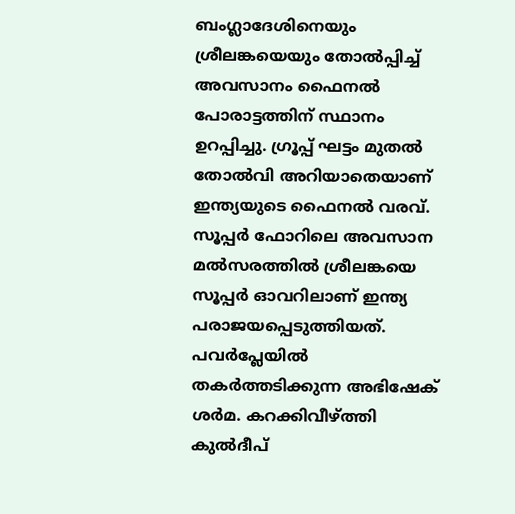ബംഗ്ലാദേശിനെയും ശ്രീലങ്കയെയും തോല്‍പ്പിച്ച് അവസാനം ഫൈനല്‍ പോരാട്ടത്തിന് സ്ഥാനം ഉറപ്പിച്ചു. ഗ്രൂപ്പ് ഘട്ടം മുതല്‍ തോല്‍വി അറിയാതെയാണ് ഇന്ത്യയുടെ ഫൈനല്‍ വരവ്. സൂപ്പര്‍ ഫോറിലെ അവസാന മല്‍സരത്തില്‍ ശ്രീലങ്കയെ സൂപ്പര്‍ ഓവറിലാണ് ഇന്ത്യ പരാജയപ്പെടുത്തിയത്. പവര്‍പ്ലേയില്‍ തകര്‍ത്തടിക്കുന്ന അഭിഷേക് ശര്‍മ. കറക്കിവീഴ്ത്തി കുല്‍ദീപ്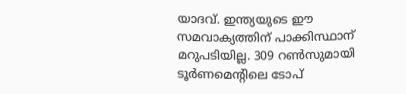യാദവ്. ഇന്ത്യയുടെ ഈ സമവാക്യത്തിന് പാക്കിസ്ഥാന് മറുപടിയില്ല. 309 റണ്‍സുമായി ടൂര്‍ണമെന്റിലെ ടോപ്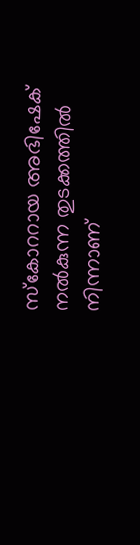സ്കോററായ അഭിഷേക്  നല്‍കുന്ന തുടക്കത്തില്‍ നിന്നാണ്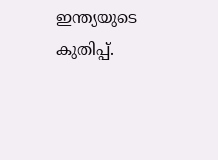ഇന്ത്യയുടെ കുതിപ്പ്.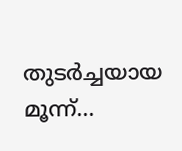തുടര്‍ച്ചയായ മൂന്ന്…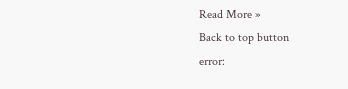Read More »
Back to top button
error: